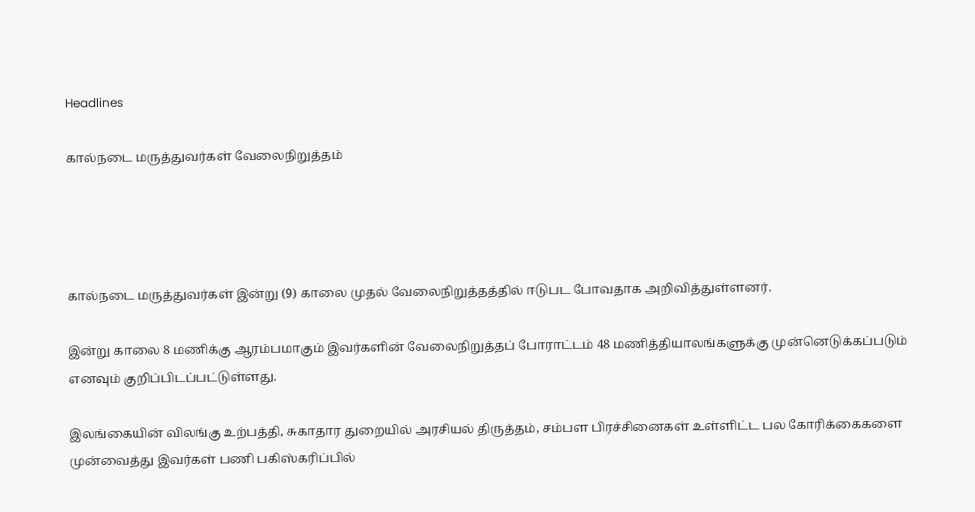Headlines

கால்நடை மருத்துவர்கள் வேலைநிறுத்தம்




கால்நடை மருத்துவர்கள் இன்று (9) காலை முதல் வேலைநிறுத்தத்தில் ஈடுபட போவதாக அறிவித்துள்ளனர்.

இன்று காலை 8 மணிக்கு ஆரம்பமாகும் இவர்களின் வேலைநிறுத்தப் போராட்டம் 48 மணித்தியாலங்களுக்கு முன்னெடுக்கப்படும் எனவும் குறிப்பிடப்பட்டுள்ளது.

இலங்கையின் விலங்கு உற்பத்தி, சுகாதார துறையில் அரசியல் திருத்தம், சம்பள பிரச்சினைகள் உள்ளிட்ட பல கோரிக்கைகளை முன்வைத்து இவர்கள் பணி பகிஸ்கரிப்பில்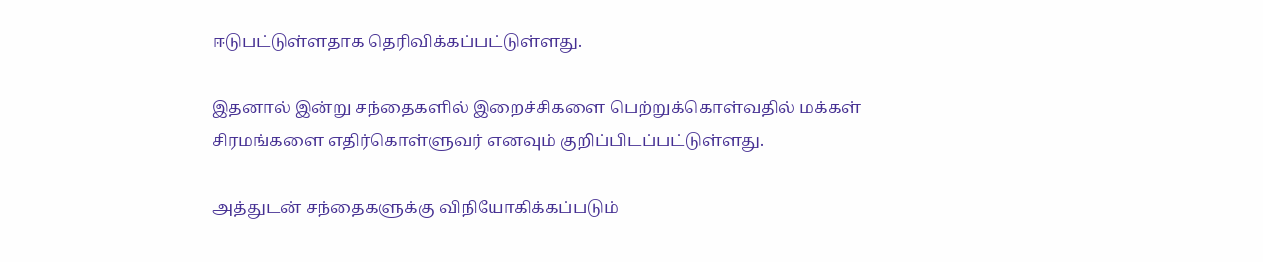ஈடுபட்டுள்ளதாக தெரிவிக்கப்பட்டுள்ளது.

இதனால் இன்று சந்தைகளில் இறைச்சிகளை பெற்றுக்கொள்வதில் மக்கள் சிரமங்களை எதிர்கொள்ளுவர் எனவும் குறிப்பிடப்பட்டுள்ளது.

அத்துடன் சந்தைகளுக்கு விநியோகிக்கப்படும்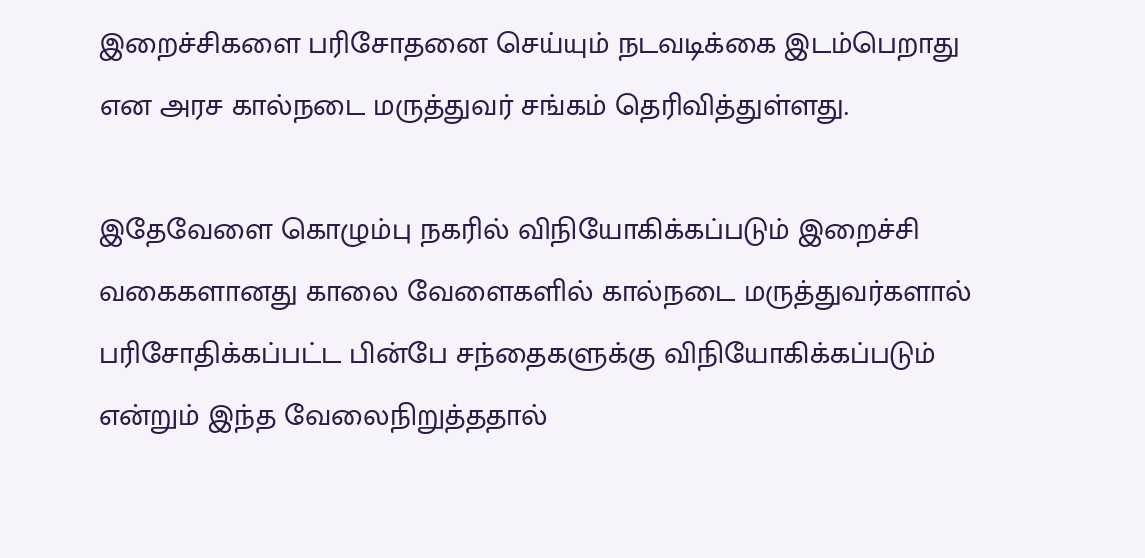இறைச்சிகளை பரிசோதனை செய்யும் நடவடிக்கை இடம்பெறாது என அரச கால்நடை மருத்துவர் சங்கம் தெரிவித்துள்ளது.

இதேவேளை கொழும்பு நகரில் விநியோகிக்கப்படும் இறைச்சி வகைகளானது காலை வேளைகளில் கால்நடை மருத்துவர்களால் பரிசோதிக்கப்பட்ட பின்பே சந்தைகளுக்கு விநியோகிக்கப்படும் என்றும் இந்த வேலைநிறுத்ததால்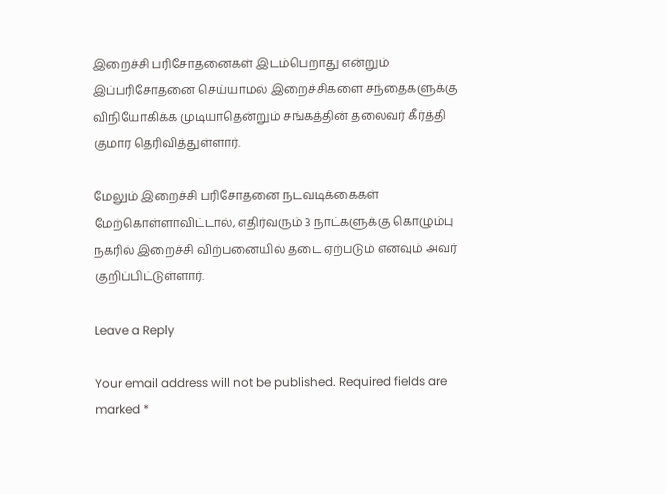இறைச்சி பரிசோதனைகள் இடம்பெறாது என்றும் இப்பரிசோதனை செய்யாமல் இறைச்சிகளை சந்தைகளுக்கு விநியோகிக்க முடியாதென்றும் சங்கத்தின் தலைவர் கீர்த்தி குமார தெரிவித்துள்ளார்.

மேலும் இறைச்சி பரிசோதனை நடவடிக்கைகள் மேற்கொள்ளாவிட்டால், எதிர்வரும் 3 நாட்களுக்கு கொழும்பு நகரில் இறைச்சி விற்பனையில் தடை ஏற்படும் எனவும் அவர் குறிப்பிட்டுள்ளார்.

Leave a Reply

Your email address will not be published. Required fields are marked *